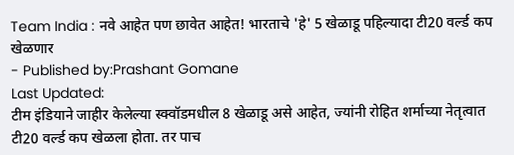Team India : नवे आहेत पण छावेत आहेत! भारताचे 'हे' 5 खेळाडू पहिल्यादा टी20 वर्ल्ड कप खेळणार
- Published by:Prashant Gomane
Last Updated:
टीम इंडियाने जाहीर केलेल्या स्क्वॉडमधील 8 खेळाडू असे आहेत, ज्यांनी रोहित शर्माच्या नेतृत्वात टी20 वर्ल्ड कप खेळला होता. तर पाच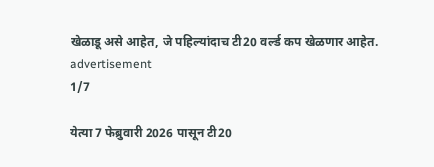खेळाडू असे आहेत, जे पहिल्यांदाच टी20 वर्ल्ड कप खेळणार आहेत.
advertisement
1/7

येत्या 7 फेब्रुवारी 2026 पासून टी20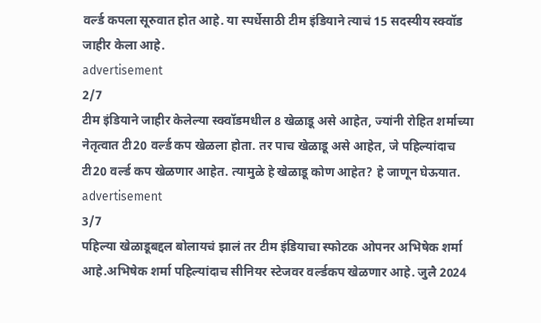वर्ल्ड कपला सूरुवात होत आहे. या स्पर्धेसाठी टीम इंडियाने त्याचं 15 सदस्यीय स्क्वॉड जाहीर केला आहे.
advertisement
2/7
टीम इंडियाने जाहीर केलेल्या स्क्वॉडमधील 8 खेळाडू असे आहेत, ज्यांनी रोहित शर्माच्या नेतृत्वात टी20 वर्ल्ड कप खेळला होता. तर पाच खेळाडू असे आहेत, जे पहिल्यांदाच टी20 वर्ल्ड कप खेळणार आहेत. त्यामुळे हे खेळाडू कोण आहेत? हे जाणून घेऊयात.
advertisement
3/7
पहिल्या खेळाडूबद्दल बोलायचं झालं तर टीम इंडियाचा स्फोटक ओपनर अभिषेक शर्मा आहे.अभिषेक शर्मा पहिल्यांदाच सीनियर स्टेजवर वर्ल्डकप खेळणार आहे. जुलै 2024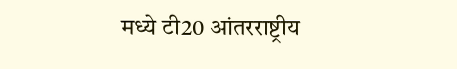मध्ये टी20 आंतरराष्ट्रीय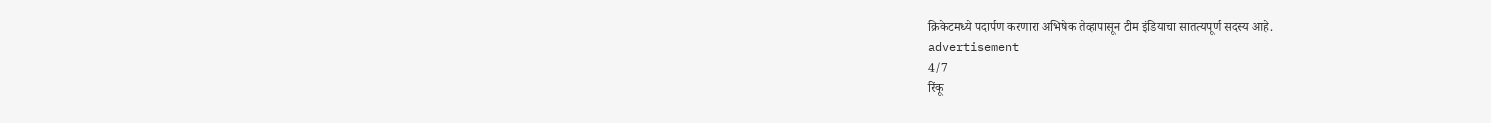क्रिकेटमध्ये पदार्पण करणारा अभिषेक तेव्हापासून टीम इंडियाचा सातत्यपूर्ण सदस्य आहे.
advertisement
4/7
रिंकू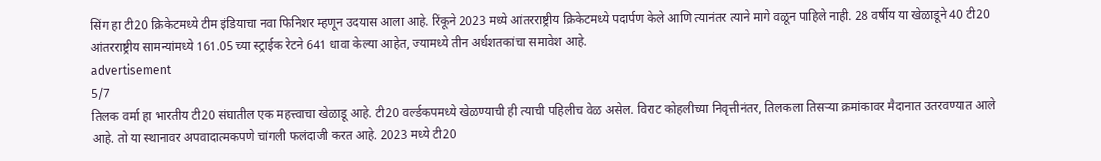सिंग हा टी20 क्रिकेटमध्ये टीम इंडियाचा नवा फिनिशर म्हणून उदयास आला आहे. रिंकूने 2023 मध्ये आंतरराष्ट्रीय क्रिकेटमध्ये पदार्पण केले आणि त्यानंतर त्याने मागे वळून पाहिले नाही. 28 वर्षीय या खेळाडूने 40 टी20 आंतरराष्ट्रीय सामन्यांमध्ये 161.05 च्या स्ट्राईक रेटने 641 धावा केल्या आहेत, ज्यामध्ये तीन अर्धशतकांचा समावेश आहे.
advertisement
5/7
तिलक वर्मा हा भारतीय टी20 संघातील एक महत्त्वाचा खेळाडू आहे. टी20 वर्ल्डकपमध्ये खेळण्याची ही त्याची पहिलीच वेळ असेल. विराट कोहलीच्या निवृत्तीनंतर, तिलकला तिसऱ्या क्रमांकावर मैदानात उतरवण्यात आले आहे. तो या स्थानावर अपवादात्मकपणे चांगली फलंदाजी करत आहे. 2023 मध्ये टी20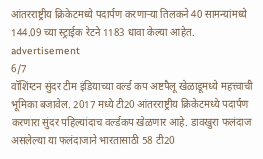आंतरराष्ट्रीय क्रिकेटमध्ये पदार्पण करणाऱ्या तिलकने 40 सामन्यांमध्ये 144.09 च्या स्ट्राईक रेटने 1183 धावा केल्या आहेत.
advertisement
6/7
वॉशिंग्टन सुंदर टीम इंडियाच्या वर्ल्ड कप अष्टपैलू खेळाडूमध्ये महत्त्वाची भूमिका बजावेल. 2017 मध्ये टी20 आंतरराष्ट्रीय क्रिकेटमध्ये पदार्पण करणारा सुंदर पहिल्यांदाच वर्ल्डकप खेळणार आहे. डावखुरा फलंदाज असलेल्या या फलंदाजाने भारतासाठी 58 टी20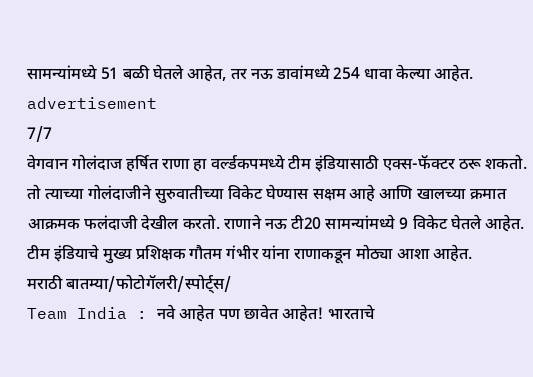सामन्यांमध्ये 51 बळी घेतले आहेत, तर नऊ डावांमध्ये 254 धावा केल्या आहेत.
advertisement
7/7
वेगवान गोलंदाज हर्षित राणा हा वर्ल्डकपमध्ये टीम इंडियासाठी एक्स-फॅक्टर ठरू शकतो. तो त्याच्या गोलंदाजीने सुरुवातीच्या विकेट घेण्यास सक्षम आहे आणि खालच्या क्रमात आक्रमक फलंदाजी देखील करतो. राणाने नऊ टी20 सामन्यांमध्ये 9 विकेट घेतले आहेत. टीम इंडियाचे मुख्य प्रशिक्षक गौतम गंभीर यांना राणाकडून मोठ्या आशा आहेत.
मराठी बातम्या/फोटोगॅलरी/स्पोर्ट्स/
Team India : नवे आहेत पण छावेत आहेत! भारताचे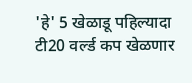'हे' 5 खेळाडू पहिल्यादा टी20 वर्ल्ड कप खेळणार